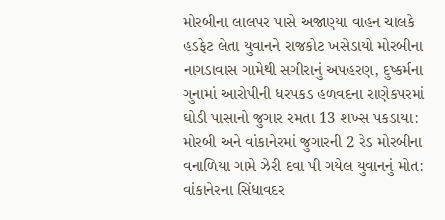મોરબીના લાલપર પાસે અજાણ્યા વાહન ચાલકે હડફેટ લેતા યુવાનને રાજકોટ ખસેડાયો મોરબીના નાગડાવાસ ગામેથી સગીરાનું અપહરણ, દુષ્કર્મના ગુનામાં આરોપીની ધરપકડ હળવદના રાણેકપરમાં ઘોડી પાસાનો જુગાર રમતા 13 શખ્સ પકડાયા: મોરબી અને વાંકાનેરમાં જુગારની 2 રેડ મોરબીના વનાળિયા ગામે ઝેરી દવા પી ગયેલ યુવાનનું મોત: વાંકાનેરના સિંધાવદર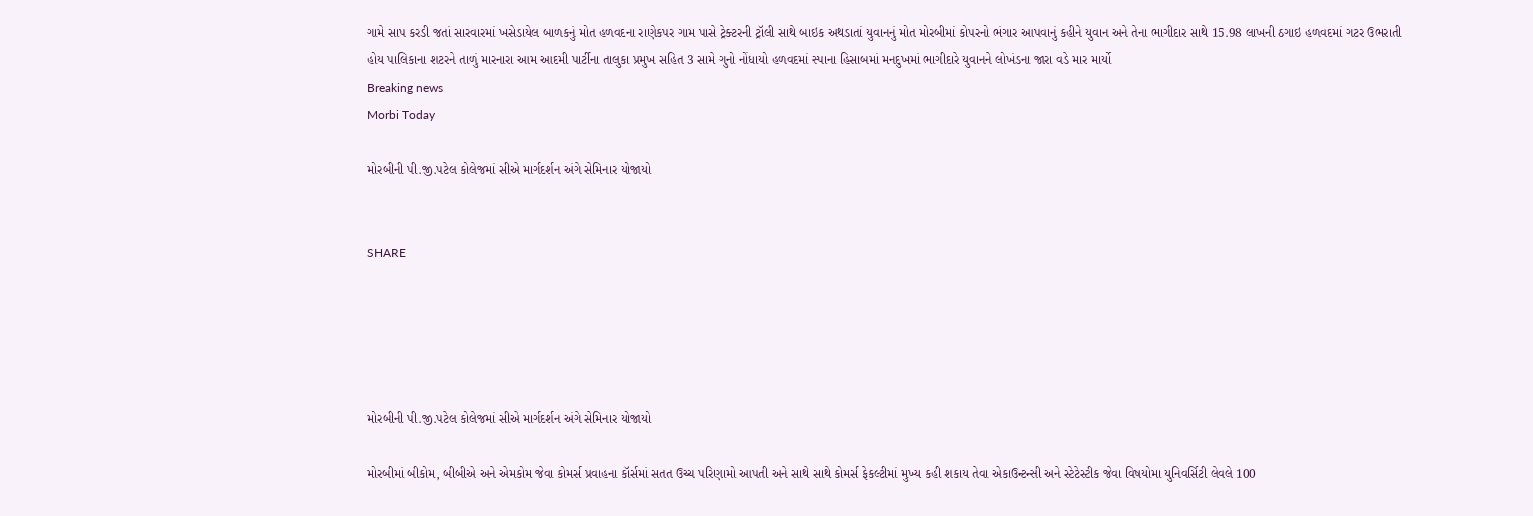ગામે સાપ કરડી જતાં સારવારમાં ખસેડાયેલ બાળકનું મોત હળવદના રાણેકપર ગામ પાસે ટ્રેક્ટરની ટ્રૉલી સાથે બાઇક અથડાતાં યુવાનનું મોત મોરબીમાં કોપરનો ભંગાર આપવાનું કહીને યુવાન અને તેના ભાગીદાર સાથે 15.98 લાખની ઠગાઇ હળવદમાં ગટર ઉભરાતી હોય પાલિકાના શટરને તાળું મારનારા આમ આદમી પાર્ટીના તાલુકા પ્રમુખ સહિત 3 સામે ગુનો નોંધાયો હળવદમાં સ્પાના હિસાબમાં મનદુખમાં ભાગીદારે યુવાનને લોખંડના જારા વડે માર માર્યો
Breaking news
Morbi Today

મોરબીની પી.જી.પટેલ કોલેજમાં સીએ માર્ગદર્શન અંગે સેમિનાર યોજાયો


SHARE





મોરબીની પી.જી.પટેલ કોલેજમાં સીએ માર્ગદર્શન અંગે સેમિનાર યોજાયો

મોરબીમાં બીકોમ, બીબીએ અને એમકોમ જેવા કોમર્સ પ્રવાહના કૉર્સમાં સતત ઉચ્ચ પરિણામો આપતી અને સાથે સાથે કોમર્સ ફેકલ્ટીમાં મુખ્ય કહી શકાય તેવા એકાઉન્ટન્સી અને સ્ટેટેસ્ટીક જેવા વિષયોમા યુનિવર્સિટી લેવલે 100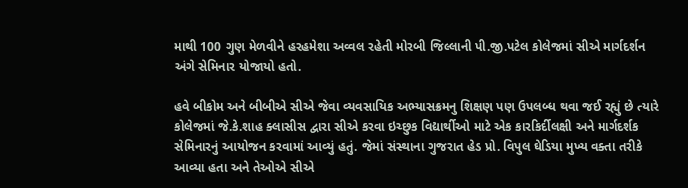માથી 100 ગુણ મેળવીને હર‌હમેશા અવ્વલ રહેતી મોરબી જિલ્લાની પી.જી.પટેલ કોલેજમાં સીએ માર્ગદર્શન અંગે સેમિનાર યોજાયો હતો.

હવે બીકોમ અને બીબીએ સીએ જેવા વ્યવસાયિક અભ્યાસક્રમનુ‌ શિક્ષણ પણ ઉપલબ્ધ થવા જઈ રહ્યું છે ત્યારે કોલેજમાં જે.કે.શાહ ક્લાસીસ દ્વારા સીએ કરવા ઇચ્છુક વિદ્યાર્થીઓ માટે એક કારકિર્દીલક્ષી અને માર્ગદર્શક સેમિનારનું આયોજન કરવામાં આવ્યું હતું. જેમાં સંસ્થાના ગુજરાત હેડ પ્રો. વિપુલ ઘેડિયા મુખ્ય વક્તા તરીકે આવ્યા હતા અને તેઓએ સીએ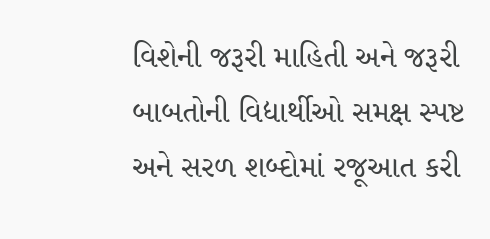વિશેની જરૂરી માહિતી અને જરૂરી બાબતોની વિદ્યાર્થીઓ સમક્ષ સ્પષ્ટ અને સરળ શબ્દોમાં રજૂઆત કરી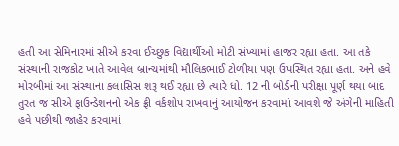હતી આ સેમિનારમાં સીએ કરવા ઈચ્છુક વિદ્યાર્થીઓ મોટી સંખ્યામાં હાજર રહ્યા હતા. આ તકે સંસ્થાની રાજકોટ ખાતે આવેલ બ્રાન્ચમાંથી મૌલિકભાઈ ટોળીયા પણ ઉપસ્થિત રહ્યા હતા. અને હવે મોરબીમાં આ સંસ્થાના કલાસિસ શરૂ થઈ રહ્યા છે ત્યારે ધો. 12 ની બોર્ડની પરીક્ષા પૂર્ણ થયા બાદ તુરત જ સીએ ફાઉન્ડેશનનો એક ફ્રી વર્કશોપ રાખવાનું આયોજન કરવામાં આવશે જે અંગેની માહિતી હવે પછીથી જાહેર કરવામાં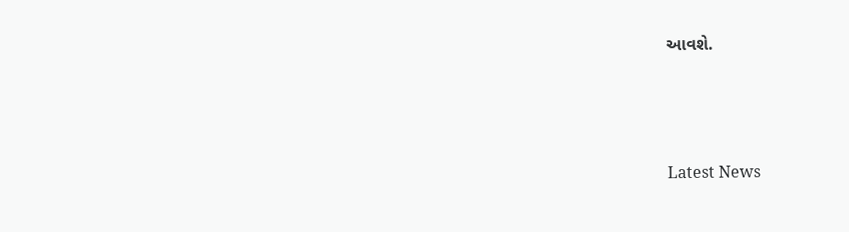આવશે.




Latest News